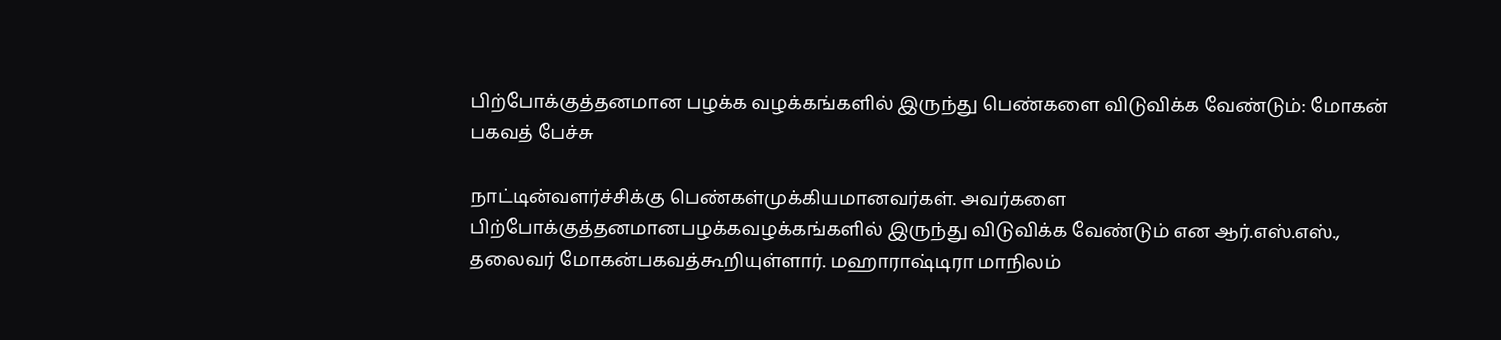பிற்போக்குத்தனமான பழக்க வழக்கங்களில் இருந்து பெண்களை விடுவிக்க வேண்டும்: மோகன் பகவத் பேச்சு

நாட்டின்வளர்ச்சிக்கு பெண்கள்முக்கியமானவர்கள். அவர்களை பிற்போக்குத்தனமானபழக்கவழக்கங்களில் இருந்து விடுவிக்க வேண்டும் என ஆர்.எஸ்.எஸ்., தலைவர் மோகன்பகவத்கூறியுள்ளார். மஹாராஷ்டிரா மாநிலம்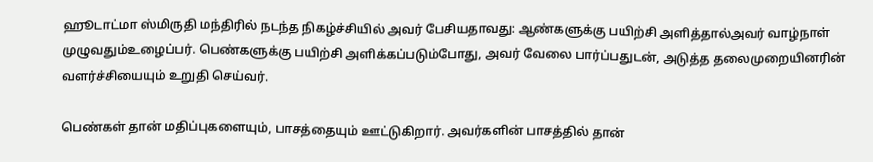ஹூடாட்மா ஸ்மிருதி மந்திரில் நடந்த நிகழ்ச்சியில் அவர் பேசியதாவது: ஆண்களுக்கு பயிற்சி அளித்தால்அவர் வாழ்நாள் முழுவதும்உழைப்பர். பெண்களுக்கு பயிற்சி அளிக்கப்படும்போது, அவர் வேலை பார்ப்பதுடன், அடுத்த தலைமுறையினரின் வளர்ச்சியையும் உறுதி செய்வர்.

பெண்கள் தான் மதிப்புகளையும், பாசத்தையும் ஊட்டுகிறார். அவர்களின் பாசத்தில் தான்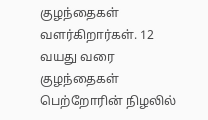குழந்தைகள் வளர்கிறார்கள். 12 வயது வரை குழந்தைகள் பெற்றோரின் நிழலில்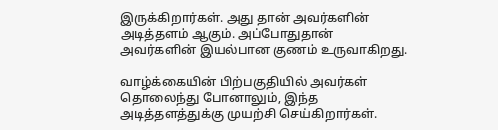இருக்கிறார்கள். அது தான் அவர்களின் அடித்தளம் ஆகும். அப்போதுதான் அவர்களின் இயல்பான குணம் உருவாகிறது.

வாழ்க்கையின் பிற்பகுதியில் அவர்கள் தொலைந்து போனாலும், இந்த அடித்தளத்துக்கு முயற்சி செய்கிறார்கள்.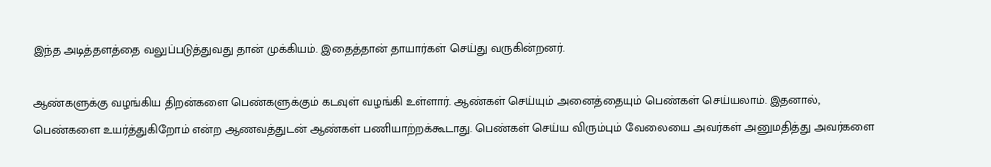இந்த அடித்தளத்தை வலுப்படுத்துவது தான் முக்கியம். இதைத்தான் தாயார்கள் செய்து வருகின்றனர்.

ஆண்களுக்கு வழங்கிய திறன்களை பெண்களுக்கும் கடவுள் வழங்கி உள்ளார். ஆண்கள் செய்யும் அனைத்தையும் பெண்கள் செய்யலாம். இதனால், பெண்களை உயர்த்துகிறோம் என்ற ஆணவத்துடன் ஆண்கள் பணியாற்றக்கூடாது. பெண்கள் செய்ய விரும்பும் வேலையை அவர்கள் அனுமதித்து அவர்களை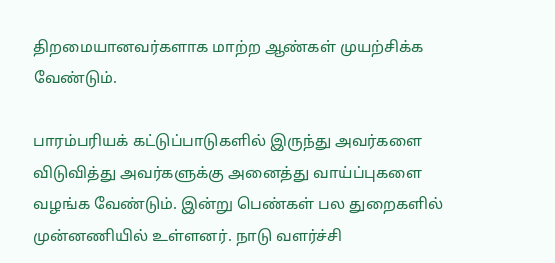திறமையானவர்களாக மாற்ற ஆண்கள் முயற்சிக்க வேண்டும்.

பாரம்பரியக் கட்டுப்பாடுகளில் இருந்து அவர்களை விடுவித்து அவர்களுக்கு அனைத்து வாய்ப்புகளை வழங்க வேண்டும். இன்று பெண்கள் பல துறைகளில் முன்னணியில் உள்ளனர். நாடு வளர்ச்சி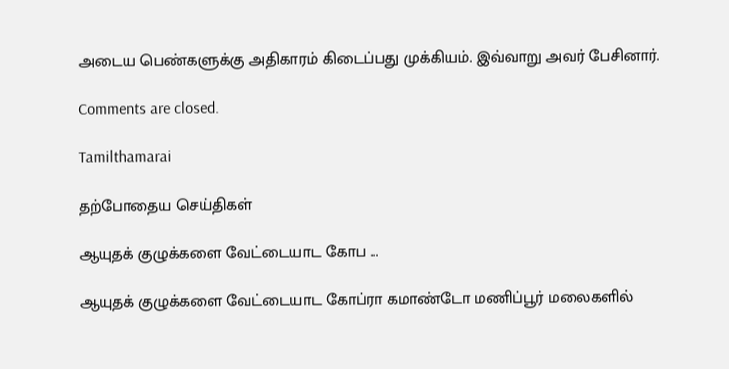அடைய பெண்களுக்கு அதிகாரம் கிடைப்பது முக்கியம். இவ்வாறு அவர் பேசினார்.

Comments are closed.

Tamilthamarai

தற்போதைய செய்திகள்

ஆயுதக் குழுக்களை வேட்டையாட கோப ...

ஆயுதக் குழுக்களை வேட்டையாட கோப்ரா கமாண்டோ மணிப்பூர் மலைகளில்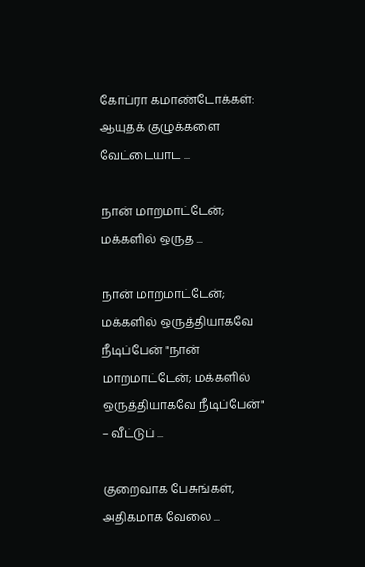கோப்ரா கமாண்டோக்கள்: ஆயுதக் குழுக்களை வேட்டையாட ...

நான் மாறமாட்டேன்; மக்களில் ஒருத ...

நான் மாறமாட்டேன்; மக்களில் ஒருத்தியாகவே நீடிப்பேன் "நான் மாறமாட்டேன்; மக்களில் ஒருத்தியாகவே நீடிப்பேன்" – வீட்டுப் ...

குறைவாக பேசுங்கள், அதிகமாக வேலை ...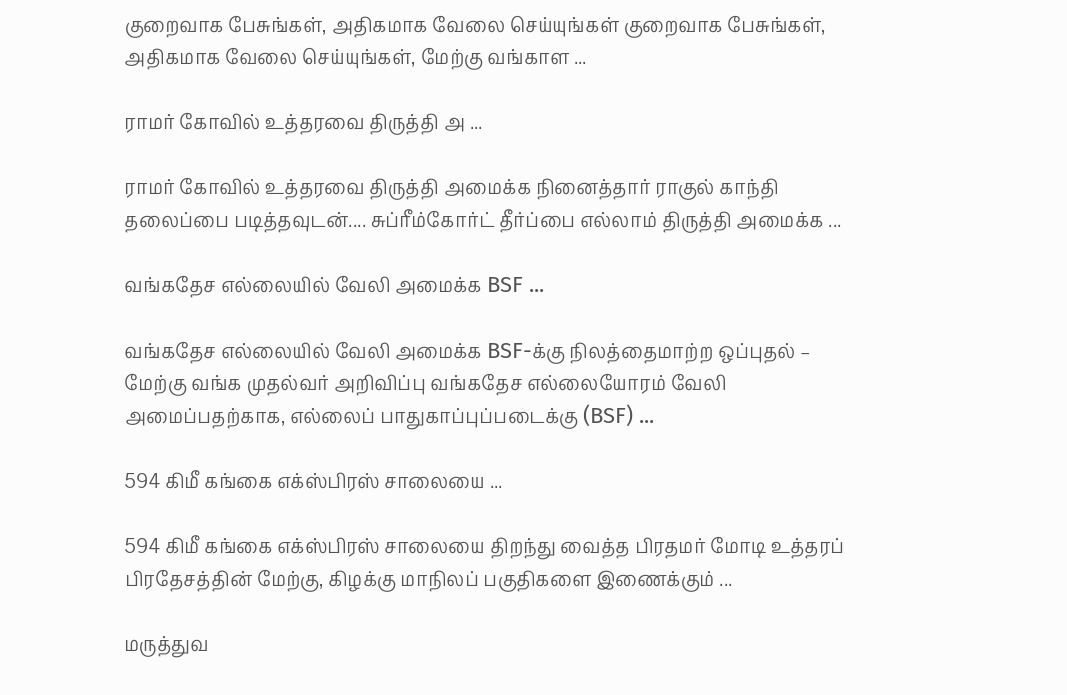குறைவாக பேசுங்கள், அதிகமாக வேலை செய்யுங்கள் குறைவாக பேசுங்கள், அதிகமாக வேலை செய்யுங்கள், மேற்கு வங்காள ...

ராமர் கோவில் உத்தரவை திருத்தி அ ...

ராமர் கோவில் உத்தரவை திருத்தி அமைக்க நினைத்தார் ராகுல் காந்தி தலைப்பை படித்தவுடன்.... சுப்ரீம்கோர்ட் தீர்ப்பை எல்லாம் திருத்தி அமைக்க ...

வங்கதேச எல்லையில் வேலி அமைக்க BSF ...

வங்கதேச எல்லையில் வேலி அமைக்க BSF-க்கு நிலத்தைமாற்ற ஒப்புதல் – மேற்கு வங்க முதல்வர் அறிவிப்பு வங்கதேச எல்லையோரம் வேலி அமைப்பதற்காக, எல்லைப் பாதுகாப்புப்படைக்கு (BSF) ...

594 கிமீ கங்கை எக்ஸ்பிரஸ் சாலையை ...

594 கிமீ கங்கை எக்ஸ்பிரஸ் சாலையை திறந்து வைத்த பிரதமர் மோடி உத்தரப் பிரதேசத்தின் மேற்கு, கிழக்கு மாநிலப் பகுதிகளை இணைக்கும் ...

மருத்துவ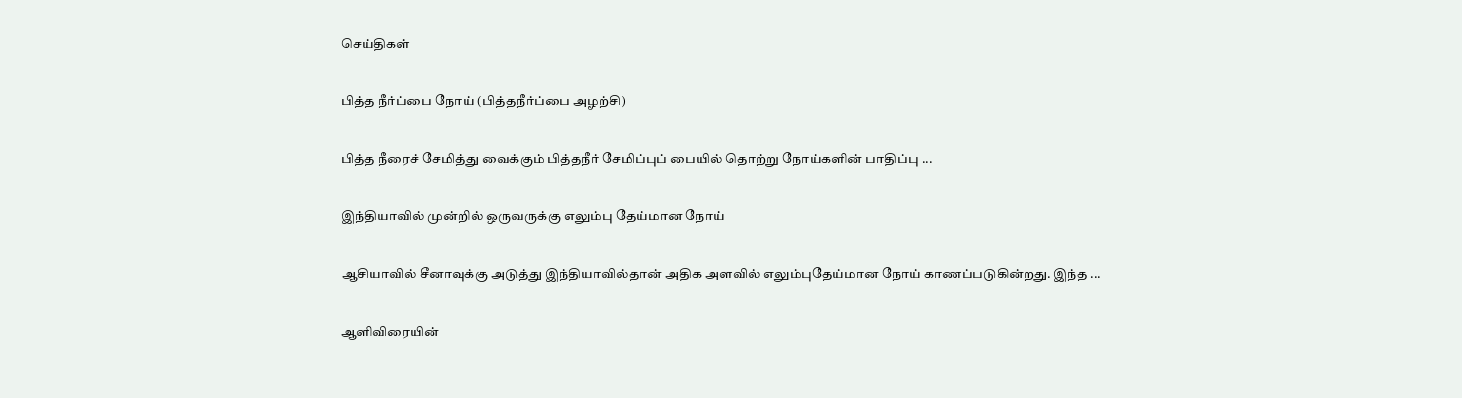செய்திகள்

பித்த நீர்ப்பை நோய் (பித்தநீர்ப்பை அழற்சி)

பித்த நீரைச் சேமித்து வைக்கும் பித்தநீர் சேமிப்புப் பையில் தொற்று நோய்களின் பாதிப்பு ...

இந்தியாவில் முன்றில் ஒருவருக்கு எலும்பு தேய்மான நோய்

ஆசியாவில் சீனாவுக்கு அடுத்து இந்தியாவில்தான் அதிக அளவில் எலும்புதேய்மான நோய் காணப்படுகின்றது. இந்த ...

ஆளிவிரையின்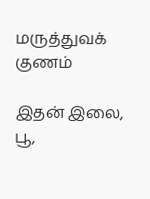மருத்துவக் குணம்

இதன் இலை, பூ,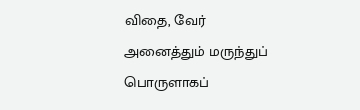விதை, வேர் அனைத்தும் மருந்துப் பொருளாகப்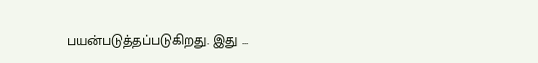பயன்படுத்தப்படுகிறது. இது ...